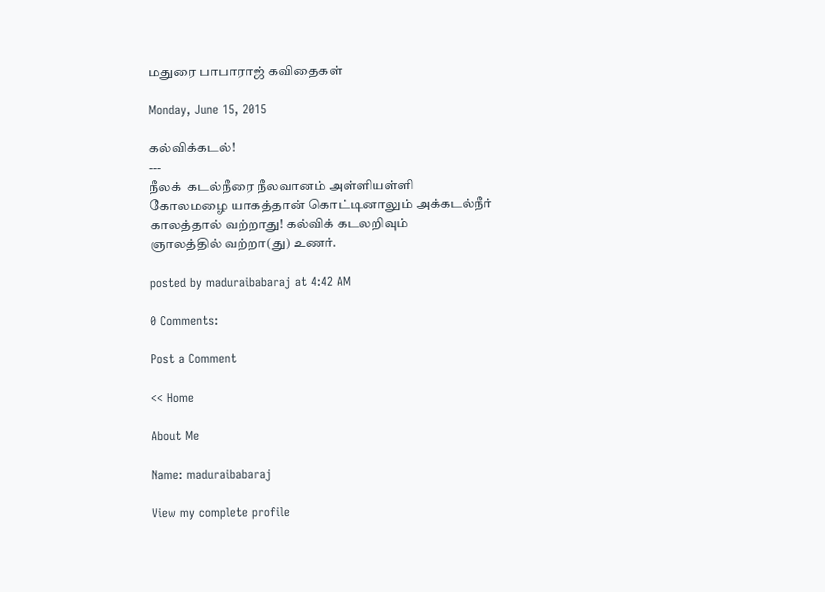மதுரை பாபாராஜ் கவிதைகள்

Monday, June 15, 2015

கல்விக்கடல்!
---
நீலக்  கடல்நீரை நீலவானம் அள்ளியள்ளி
கோலமழை யாகத்தான் கொட்டினாலும் அக்கடல்நீர்
காலத்தால் வற்றாது! கல்விக் கடலறிவும்
ஞாலத்தில் வற்றா(து) உணர்.

posted by maduraibabaraj at 4:42 AM

0 Comments:

Post a Comment

<< Home

About Me

Name: maduraibabaraj

View my complete profile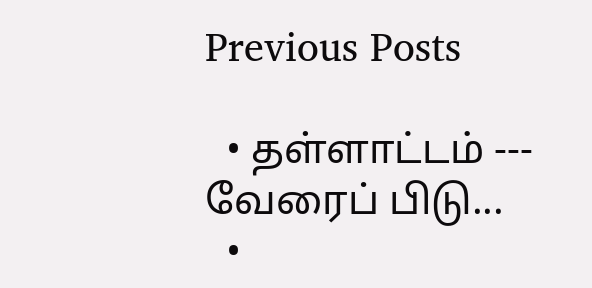Previous Posts

  • தள்ளாட்டம் --- வேரைப் பிடு...
  •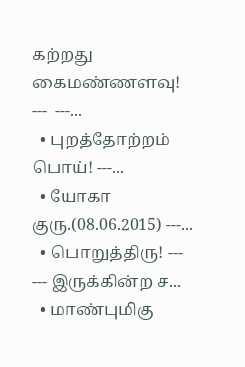கற்றது கைமண்ணளவு! ---  ---...
  • புறத்தோற்றம் பொய்! ---...
  • யோகா குரு.(08.06.2015) ---...
  • பொறுத்திரு! ---  --- இருக்கின்ற ச...
  • மாண்புமிகு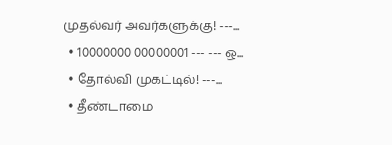முதல்வர் அவர்களுக்கு! ---...
  • 10000000 00000001 --- --- ஒ...
  • தோல்வி முகட்டில்! ---...
  • தீண்டாமை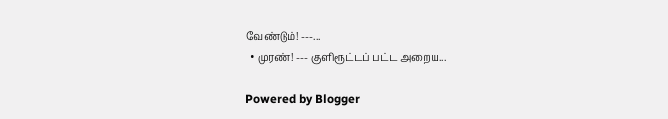வேண்டும்! ---...
  • முரண்! --- குளிரூட்டப் பட்ட அறைய...

Powered by Blogger